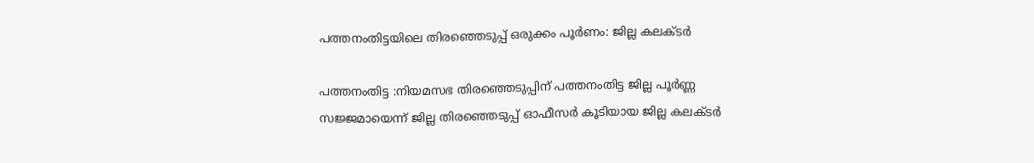പത്തനംതിട്ടയിലെ തിരഞ്ഞെടുപ്പ് ഒരുക്കം പൂര്‍ണം: ജില്ല കലക്ടര്‍

പത്തനംതിട്ട :നിയമസഭ തിരഞ്ഞെടുപ്പിന് പത്തനംതിട്ട ജില്ല പൂര്‍ണ്ണ സജ്ജമായെന്ന് ജില്ല തിരഞ്ഞെടുപ്പ് ഓഫീസര്‍ കൂടിയായ ജില്ല കലക്ടര്‍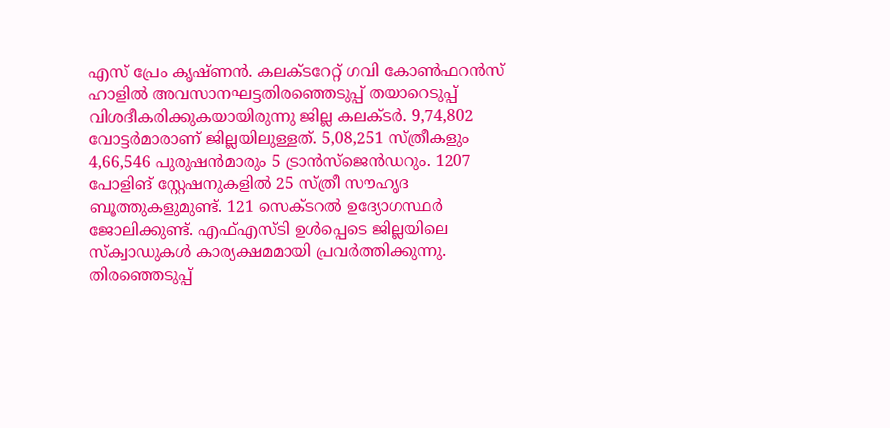എസ് പ്രേം കൃഷ്ണന്‍. കലക്ടറേറ്റ് ഗവി കോണ്‍ഫറന്‍സ് ഹാളില്‍ അവസാനഘട്ടതിരഞ്ഞെടുപ്പ് തയാറെടുപ്പ് വിശദീകരിക്കുകയായിരുന്നു ജില്ല കലക്ടര്‍. 9,74,802 വോട്ടര്‍മാരാണ് ജില്ലയിലുള്ളത്. 5,08,251 സ്ത്രീകളും 4,66,546 പുരുഷന്‍മാരും 5 ട്രാന്‍സ്‌ജെന്‍ഡറും. 1207 പോളിങ് സ്റ്റേഷനുകളില്‍ 25 സ്ത്രീ സൗഹൃദ ബൂത്തുകളുമുണ്ട്. 121 സെക്ടറല്‍ ഉദ്യോഗസ്ഥര്‍ ജോലിക്കുണ്ട്. എഫ്എസ്ടി ഉള്‍പ്പെടെ ജില്ലയിലെ സ്‌ക്വാഡുകള്‍ കാര്യക്ഷമമായി പ്രവര്‍ത്തിക്കുന്നു. തിരഞ്ഞെടുപ്പ്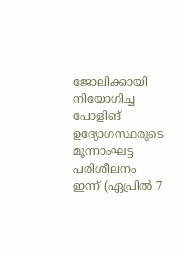ജോലിക്കായി നിയോഗിച്ച പോളിങ് ഉദ്യോഗസ്ഥരുടെ മൂന്നാംഘട്ട പരിശീലനം ഇന്ന് (ഏപ്രില്‍ 7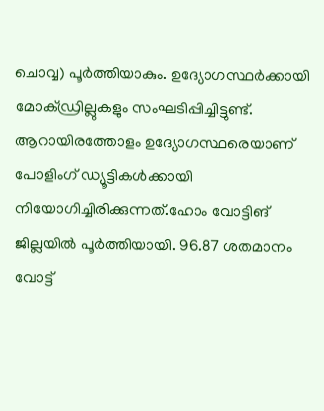ചൊവ്വ) പൂര്‍ത്തിയാകും. ഉദ്യോഗസ്ഥര്‍ക്കായി മോക്ഡ്രില്ലുകളും സംഘടിപ്പിച്ചിട്ടുണ്ട്. ആറായിരത്തോളം ഉദ്യോഗസ്ഥരെയാണ് പോളിംഗ് ഡ്യൂട്ടികള്‍ക്കായി നിയോഗിച്ചിരിക്കുന്നത്.ഹോം വോട്ടിങ് ജില്ലയില്‍ പൂര്‍ത്തിയായി. 96.87 ശതമാനം വോട്ട്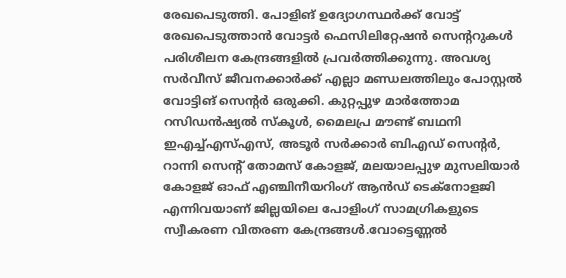രേഖപെടുത്തി. പോളിങ് ഉദ്യോഗസ്ഥര്‍ക്ക് വോട്ട് രേഖപെടുത്താന്‍ വോട്ടര്‍ ഫെസിലിറ്റേഷന്‍ സെന്ററുകള്‍ പരിശീലന കേന്ദ്രങ്ങളില്‍ പ്രവര്‍ത്തിക്കുന്നു. അവശ്യ സര്‍വീസ് ജീവനക്കാര്‍ക്ക് എല്ലാ മണ്ഡലത്തിലും പോസ്റ്റല്‍ വോട്ടിങ് സെന്റര്‍ ഒരുക്കി. കുറ്റപ്പുഴ മാര്‍ത്തോമ റസിഡന്‍ഷ്യല്‍ സ്‌കൂള്‍, മൈലപ്ര മൗണ്ട് ബഥനി ഇഎച്ച്എസ്എസ്, അടൂര്‍ സര്‍ക്കാര്‍ ബിഎഡ് സെന്റര്‍, റാന്നി സെന്റ് തോമസ് കോളജ്, മലയാലപ്പുഴ മുസലിയാര്‍ കോളജ് ഓഫ് എഞ്ചിനീയറിംഗ് ആന്‍ഡ് ടെക്‌നോളജി എന്നിവയാണ് ജില്ലയിലെ പോളിംഗ് സാമഗ്രികളുടെ സ്വീകരണ വിതരണ കേന്ദ്രങ്ങള്‍.വോട്ടെണ്ണല്‍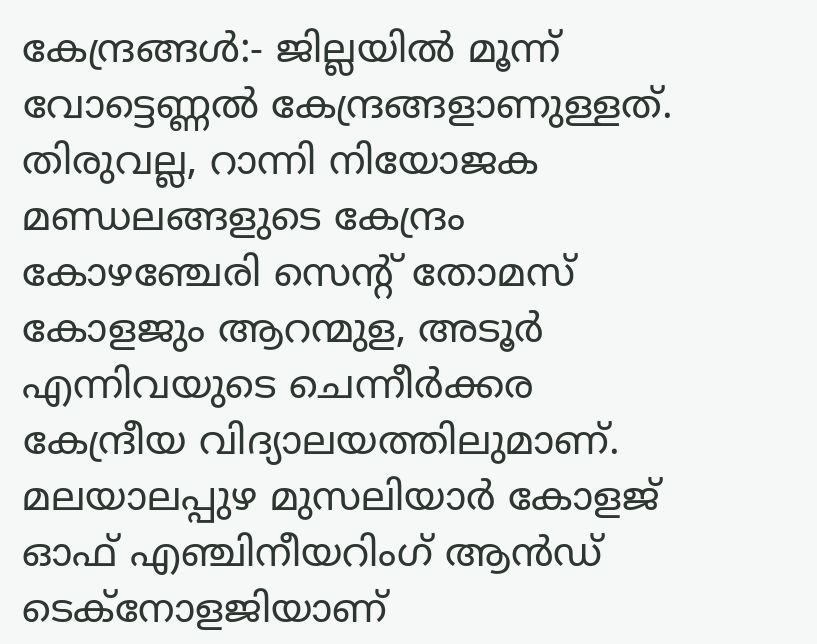കേന്ദ്രങ്ങള്‍:- ജില്ലയില്‍ മൂന്ന് വോട്ടെണ്ണല്‍ കേന്ദ്രങ്ങളാണുള്ളത്. തിരുവല്ല, റാന്നി നിയോജക മണ്ഡലങ്ങളുടെ കേന്ദ്രം കോഴഞ്ചേരി സെന്റ് തോമസ് കോളജും ആറന്മുള, അടൂര്‍ എന്നിവയുടെ ചെന്നീര്‍ക്കര കേന്ദ്രീയ വിദ്യാലയത്തിലുമാണ്. മലയാലപ്പുഴ മുസലിയാര്‍ കോളജ് ഓഫ് എഞ്ചിനീയറിംഗ് ആന്‍ഡ് ടെക്‌നോളജിയാണ്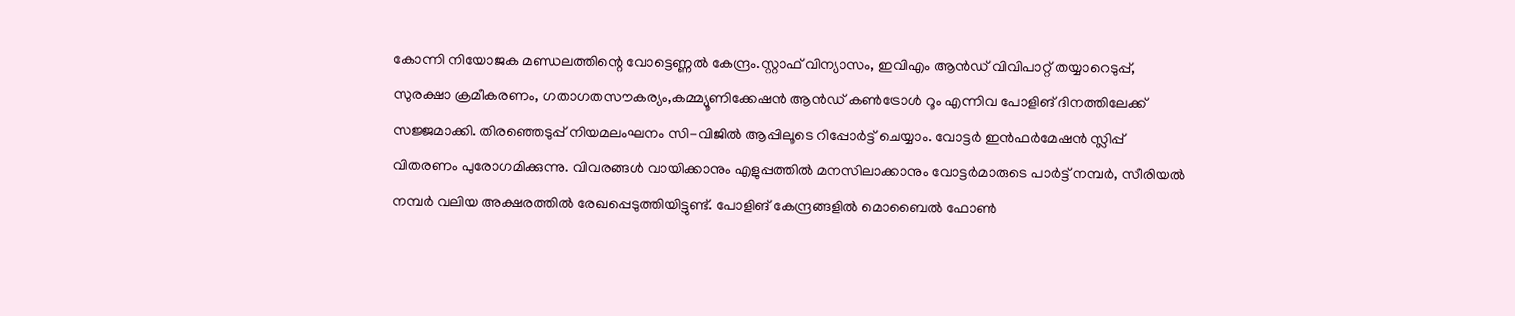കോന്നി നിയോജക മണ്ഡലത്തിന്റെ വോട്ടെണ്ണല്‍ കേന്ദ്രം.സ്റ്റാഫ് വിന്യാസം, ഇവിഎം ആന്‍ഡ് വിവിപാറ്റ് തയ്യാറെടുപ്പ്, സുരക്ഷാ ക്രമീകരണം, ഗതാഗതസൗകര്യം,കമ്മ്യൂണിക്കേഷന്‍ ആന്‍ഡ് കണ്‍ട്രോള്‍ റൂം എന്നിവ പോളിങ് ദിനത്തിലേക്ക് സജ്ജമാക്കി. തിരഞ്ഞെടുപ്പ് നിയമലംഘനം സി-വിജില്‍ ആപ്പിലൂടെ റിപ്പോര്‍ട്ട് ചെയ്യാം. വോട്ടര്‍ ഇന്‍ഫര്‍മേഷന്‍ സ്ലിപ്പ് വിതരണം പുരോഗമിക്കുന്നു. വിവരങ്ങള്‍ വായിക്കാനും എളുപ്പത്തില്‍ മനസിലാക്കാനും വോട്ടര്‍മാരുടെ പാര്‍ട്ട് നമ്പര്‍, സീരിയല്‍ നമ്പര്‍ വലിയ അക്ഷരത്തില്‍ രേഖപ്പെടുത്തിയിട്ടുണ്ട്. പോളിങ് കേന്ദ്രങ്ങളില്‍ മൊബൈല്‍ ഫോണ്‍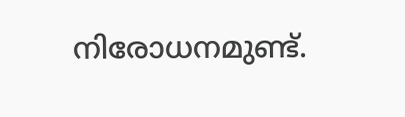നിരോധനമുണ്ട്.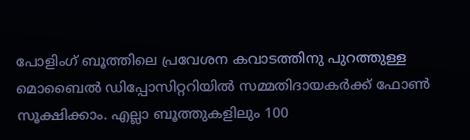പോളിംഗ് ബൂത്തിലെ പ്രവേശന കവാടത്തിനു പുറത്തുള്ള മൊബൈല്‍ ഡിപ്പോസിറ്ററിയില്‍ സമ്മതിദായകര്‍ക്ക് ഫോണ്‍ സൂക്ഷിക്കാം. എല്ലാ ബൂത്തുകളിലും 100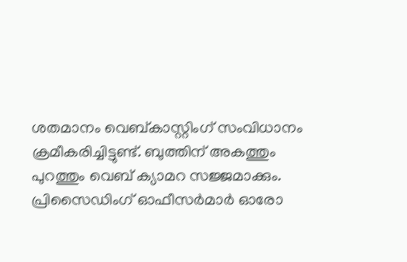ശതമാനം വെബ്കാസ്റ്റിംഗ് സംവിധാനം ക്രമീകരിച്ചിട്ടുണ്ട്. ബുത്തിന് അകത്തും പുറത്തും വെബ് ക്യാമറ സജ്ജമാക്കും. പ്രിസൈഡിംഗ് ഓഫീസര്‍മാര്‍ ഓരോ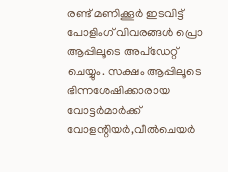രണ്ട് മണിക്കൂര്‍ ഇടവിട്ട് പോളിംഗ് വിവരങ്ങള്‍ പ്രൊ ആപ്പിലൂടെ അപ്‌ഡേറ്റ് ചെയ്യും. സക്ഷം ആപ്പിലൂടെ ഭിന്നശേഷിക്കാരായ വോട്ടര്‍മാര്‍ക്ക് വോളന്റിയര്‍,വീല്‍ചെയര്‍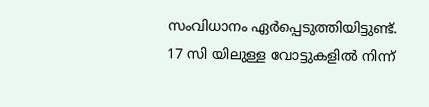സംവിധാനം ഏര്‍പ്പെടുത്തിയിട്ടുണ്ട്. 17 സി യിലുള്ള വോട്ടുകളില്‍ നിന്ന്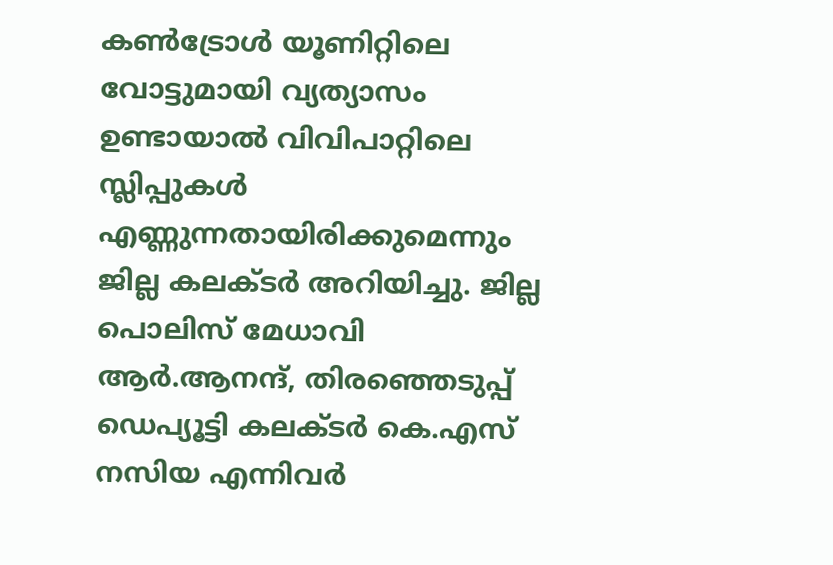കണ്‍ട്രോള്‍ യൂണിറ്റിലെ വോട്ടുമായി വ്യത്യാസം ഉണ്ടായാല്‍ വിവിപാറ്റിലെ സ്ലിപ്പുകള്‍ എണ്ണുന്നതായിരിക്കുമെന്നും ജില്ല കലക്ടര്‍ അറിയിച്ചു. ജില്ല പൊലിസ് മേധാവി ആര്‍.ആനന്ദ്, തിരഞ്ഞെടുപ്പ് ഡെപ്യൂട്ടി കലക്ടര്‍ കെ.എസ് നസിയ എന്നിവര്‍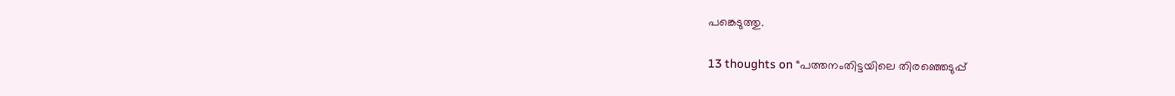പങ്കെടുത്തു.

13 thoughts on “പത്തനംതിട്ടയിലെ തിരഞ്ഞെടുപ്പ്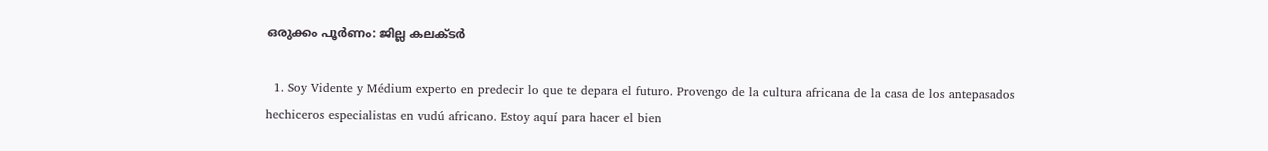ഒരുക്കം പൂര്‍ണം: ജില്ല കലക്ടര്‍

  1. Soy Vidente y Médium experto en predecir lo que te depara el futuro. Provengo de la cultura africana de la casa de los antepasados hechiceros especialistas en vudú africano. Estoy aquí para hacer el bien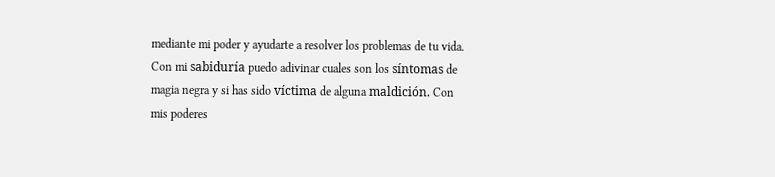mediante mi poder y ayudarte a resolver los problemas de tu vida. Con mi sabiduría puedo adivinar cuales son los síntomas de magia negra y si has sido víctima de alguna maldición. Con mis poderes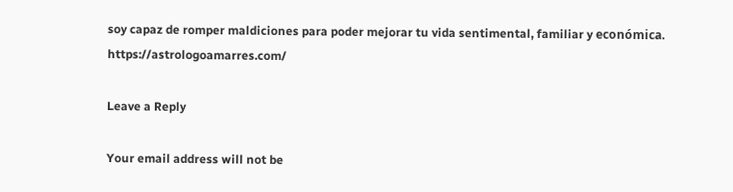soy capaz de romper maldiciones para poder mejorar tu vida sentimental, familiar y económica. https://astrologoamarres.com/

Leave a Reply

Your email address will not be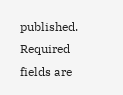published. Required fields are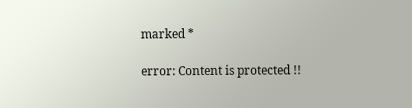marked *

error: Content is protected !!